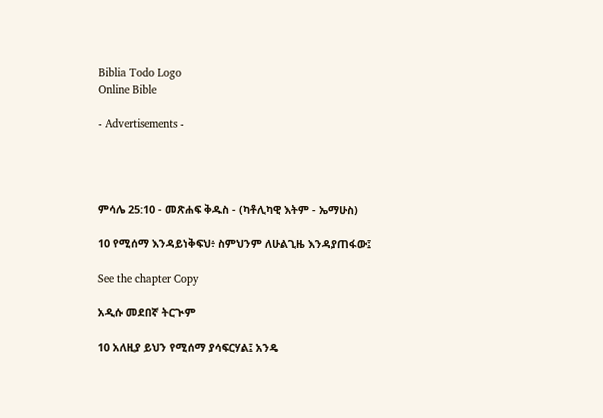Biblia Todo Logo
Online Bible

- Advertisements -




ምሳሌ 25:10 - መጽሐፍ ቅዱስ - (ካቶሊካዊ እትም - ኤማሁስ)

10 የሚሰማ እንዳይነቅፍህ፥ ስምህንም ለሁልጊዜ እንዳያጠፋው፤

See the chapter Copy

አዲሱ መደበኛ ትርጒም

10 አለዚያ ይህን የሚሰማ ያሳፍርሃል፤ አንዴ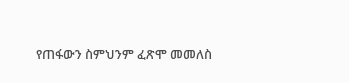የጠፋውን ስምህንም ፈጽሞ መመለስ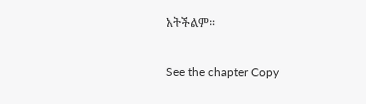አትችልም።

See the chapter Copy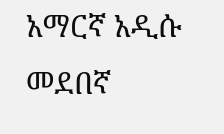አማርኛ አዲሱ መደበኛ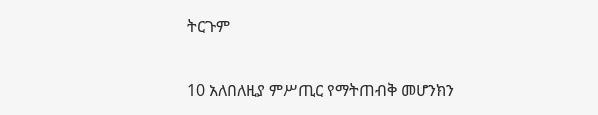ትርጉም

10 አለበለዚያ ምሥጢር የማትጠብቅ መሆንክን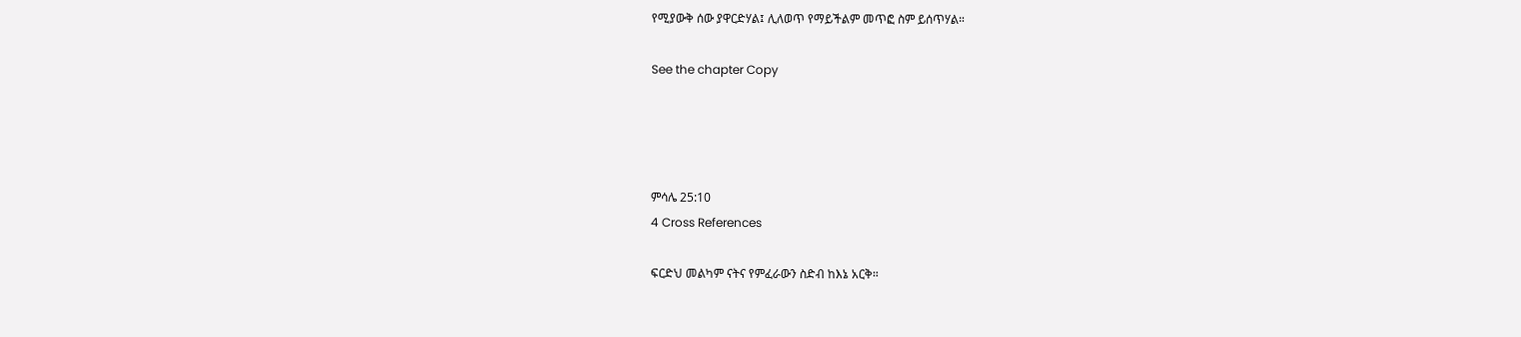የሚያውቅ ሰው ያዋርድሃል፤ ሊለወጥ የማይችልም መጥፎ ስም ይሰጥሃል።

See the chapter Copy




ምሳሌ 25:10
4 Cross References

ፍርድህ መልካም ናትና የምፈራውን ስድብ ከእኔ አርቅ።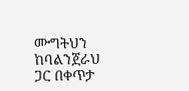ሙግትህን ከባልንጀራህ ጋር በቀጥታ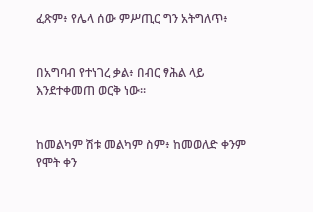ፈጽም፥ የሌላ ሰው ምሥጢር ግን አትግለጥ፥


በአግባብ የተነገረ ቃል፥ በብር ፃሕል ላይ እንደተቀመጠ ወርቅ ነው።


ከመልካም ሽቱ መልካም ስም፥ ከመወለድ ቀንም የሞት ቀን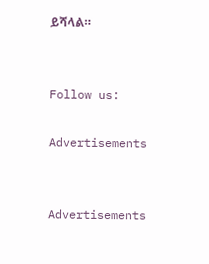ይሻላል።


Follow us:

Advertisements


Advertisements